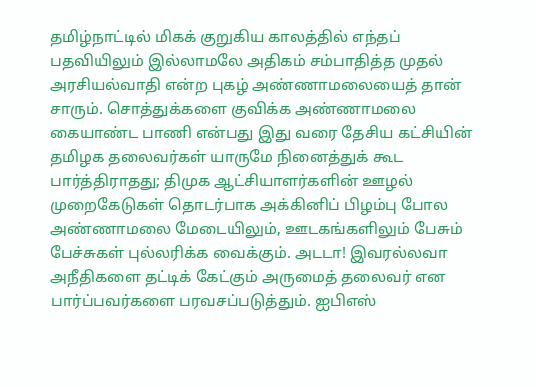தமிழ்நாட்டில் மிகக் குறுகிய காலத்தில் எந்தப் பதவியிலும் இல்லாமலே அதிகம் சம்பாதித்த முதல் அரசியல்வாதி என்ற புகழ் அண்ணாமலையைத் தான் சாரும். சொத்துக்களை குவிக்க அண்ணாமலை கையாண்ட பாணி என்பது இது வரை தேசிய கட்சியின் தமிழக தலைவர்கள் யாருமே நினைத்துக் கூட பார்த்திராதது; திமுக ஆட்சியாளர்களின் ஊழல் முறைகேடுகள் தொடர்பாக அக்கினிப் பிழம்பு போல அண்ணாமலை மேடையிலும், ஊடகங்களிலும் பேசும் பேச்சுகள் புல்லரிக்க வைக்கும். அடடா! இவரல்லவா அநீதிகளை தட்டிக் கேட்கும் அருமைத் தலைவர் என பார்ப்பவர்களை பரவசப்படுத்தும். ஐபிஎஸ்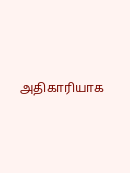அதிகாரியாக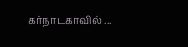கர்நாடகாவில் ...